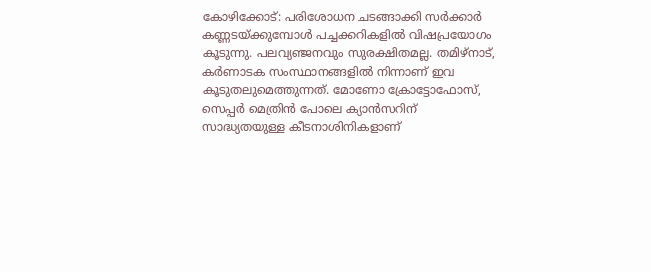കോഴിക്കോട്: പരിശോധന ചടങ്ങാക്കി സർക്കാർ കണ്ണടയ്ക്കുമ്പോൾ പച്ചക്കറികളിൽ വിഷപ്രയോഗം കൂടുന്നു. പലവ്യഞ്ജനവും സുരക്ഷിതമല്ല. തമിഴ്നാട്, കർണാടക സംസ്ഥാനങ്ങളിൽ നിന്നാണ് ഇവ കൂടുതലുമെത്തുന്നത്. മോണോ ക്രോട്ടോഫോസ്, സെപ്പർ മെത്രിൻ പോലെ ക്യാൻസറിന് സാദ്ധ്യതയുള്ള കീടനാശിനികളാണ്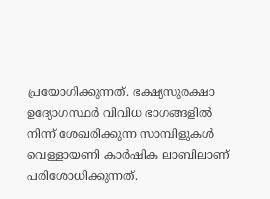പ്രയോഗിക്കുന്നത്. ഭക്ഷ്യസുരക്ഷാ ഉദ്യോഗസ്ഥർ വിവിധ ഭാഗങ്ങളിൽ നിന്ന് ശേഖരിക്കുന്ന സാമ്പിളുകൾ വെള്ളായണി കാർഷിക ലാബിലാണ് പരിശോധിക്കുന്നത്.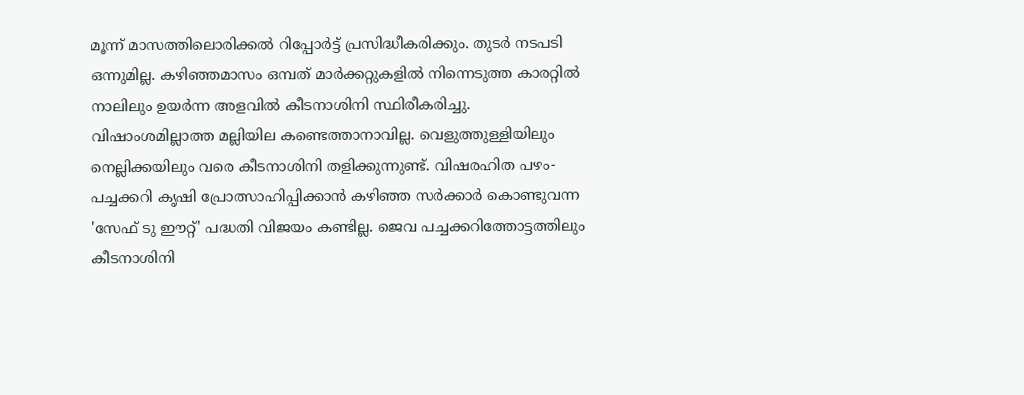മൂന്ന് മാസത്തിലൊരിക്കൽ റിപ്പോർട്ട് പ്രസിദ്ധീകരിക്കും. തുടർ നടപടി ഒന്നുമില്ല. കഴിഞ്ഞമാസം ഒമ്പത് മാർക്കറ്റുകളിൽ നിന്നെടുത്ത കാരറ്റിൽ നാലിലും ഉയർന്ന അളവിൽ കീടനാശിനി സ്ഥിരീകരിച്ചു. വിഷാംശമില്ലാത്ത മല്ലിയില കണ്ടെത്താനാവില്ല. വെളുത്തുള്ളിയിലും നെല്ലിക്കയിലും വരെ കീടനാശിനി തളിക്കുന്നുണ്ട്. വിഷരഹിത പഴം- പച്ചക്കറി കൃഷി പ്രോത്സാഹിപ്പിക്കാൻ കഴിഞ്ഞ സർക്കാർ കൊണ്ടുവന്ന 'സേഫ് ടു ഈറ്റ്' പദ്ധതി വിജയം കണ്ടില്ല. ജെവ പച്ചക്കറിത്തോട്ടത്തിലും കീടനാശിനി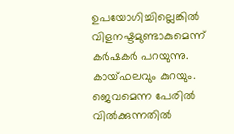ഉപയോഗിച്ചില്ലെങ്കിൽ വിളനഷ്ടമുണ്ടാകുമെന്ന് കർഷകർ പറയുന്നു. കായ്ഫലവും കുറയും. ജെവമെന്ന പേരിൽ വിൽക്കുന്നതിൽ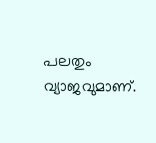പലതും വ്യാജവുമാണ്.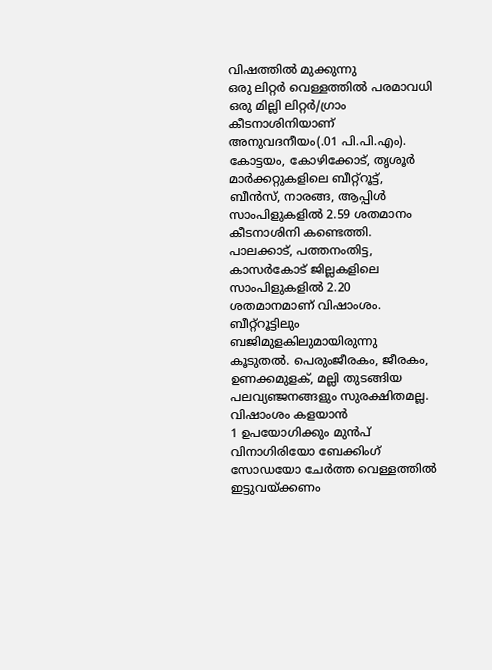വിഷത്തിൽ മുക്കുന്നു
ഒരു ലിറ്റർ വെള്ളത്തിൽ പരമാവധി ഒരു മില്ലി ലിറ്റർ/ഗ്രാം കീടനാശിനിയാണ് അനുവദനീയം(.01 പി.പി.എം). കോട്ടയം, കോഴിക്കോട്, തൃശൂർ മാർക്കറ്റുകളിലെ ബീറ്റ്റൂട്ട്, ബീൻസ്, നാരങ്ങ, ആപ്പിൾ സാംപിളുകളിൽ 2.59 ശതമാനം കീടനാശിനി കണ്ടെത്തി. പാലക്കാട്, പത്തനംതിട്ട, കാസർകോട് ജില്ലകളിലെ സാംപിളുകളിൽ 2.20 ശതമാനമാണ് വിഷാംശം. ബീറ്റ്റൂട്ടിലും ബജിമുളകിലുമായിരുന്നു കൂടുതൽ. പെരുംജീരകം, ജീരകം, ഉണക്കമുളക്, മല്ലി തുടങ്ങിയ പലവ്യഞ്ജനങ്ങളും സുരക്ഷിതമല്ല.
വിഷാംശം കളയാൻ
1 ഉപയോഗിക്കും മുൻപ് വിനാഗിരിയോ ബേക്കിംഗ് സോഡയോ ചേർത്ത വെള്ളത്തിൽ ഇട്ടുവയ്ക്കണം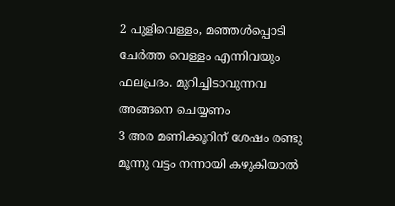2 പുളിവെള്ളം, മഞ്ഞൾപ്പൊടി ചേർത്ത വെള്ളം എന്നിവയും ഫലപ്രദം. മുറിച്ചിടാവുന്നവ അങ്ങനെ ചെയ്യണം
3 അര മണിക്കൂറിന് ശേഷം രണ്ടു മൂന്നു വട്ടം നന്നായി കഴുകിയാൽ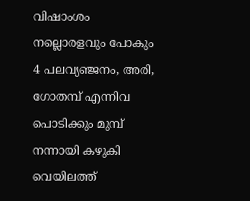വിഷാംശം നല്ലൊരളവും പോകും
4 പലവ്യഞ്ജനം, അരി, ഗോതമ്പ് എന്നിവ പൊടിക്കും മുമ്പ് നന്നായി കഴുകി വെയിലത്ത്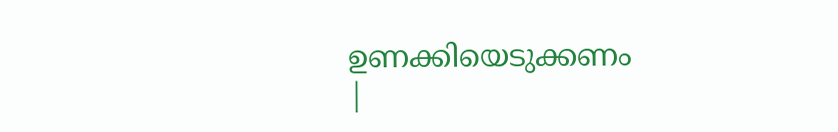ഉണക്കിയെടുക്കണം
|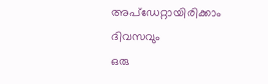അപ്ഡേറ്റായിരിക്കാം ദിവസവും
ഒരു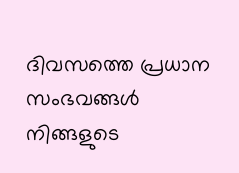ദിവസത്തെ പ്രധാന സംഭവങ്ങൾ നിങ്ങളുടെ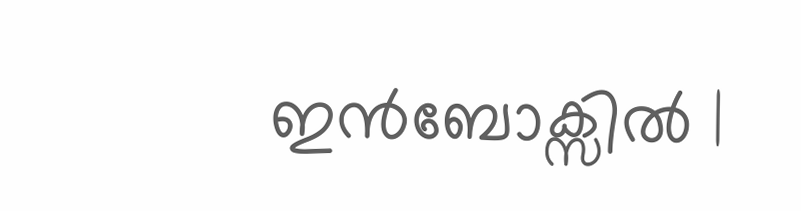ഇൻബോക്സിൽ |